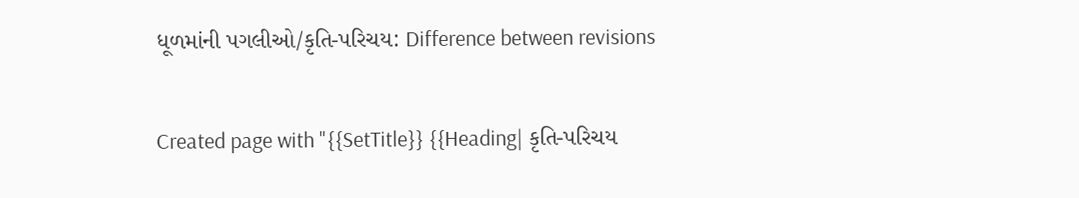ધૂળમાંની પગલીઓ/કૃતિ-પરિચય: Difference between revisions

Created page with "{{SetTitle}} {{Heading| કૃતિ-પરિચય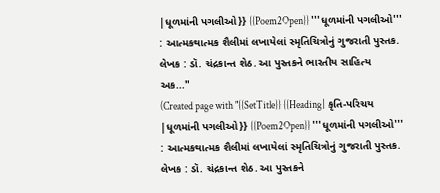|ધૂળમાંની પગલીઓ}} {{Poem2Open}} '''ધૂળમાંની પગલીઓ''' : આત્મકથાત્મક શૈલીમાં લખાયેલાં સ્મૃતિચિત્રોનું ગુજરાતી પુસ્તક. લેખક : ડૉ. ચંદ્રકાન્ત શેઠ. આ પુસ્તકને ભારતીય સાહિત્ય અક..."
(Created page with "{{SetTitle}} {{Heading| કૃતિ-પરિચય |ધૂળમાંની પગલીઓ}} {{Poem2Open}} '''ધૂળમાંની પગલીઓ''' : આત્મકથાત્મક શૈલીમાં લખાયેલાં સ્મૃતિચિત્રોનું ગુજરાતી પુસ્તક. લેખક : ડૉ. ચંદ્રકાન્ત શેઠ. આ પુસ્તકને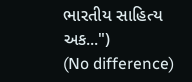ભારતીય સાહિત્ય અક...")
(No difference)